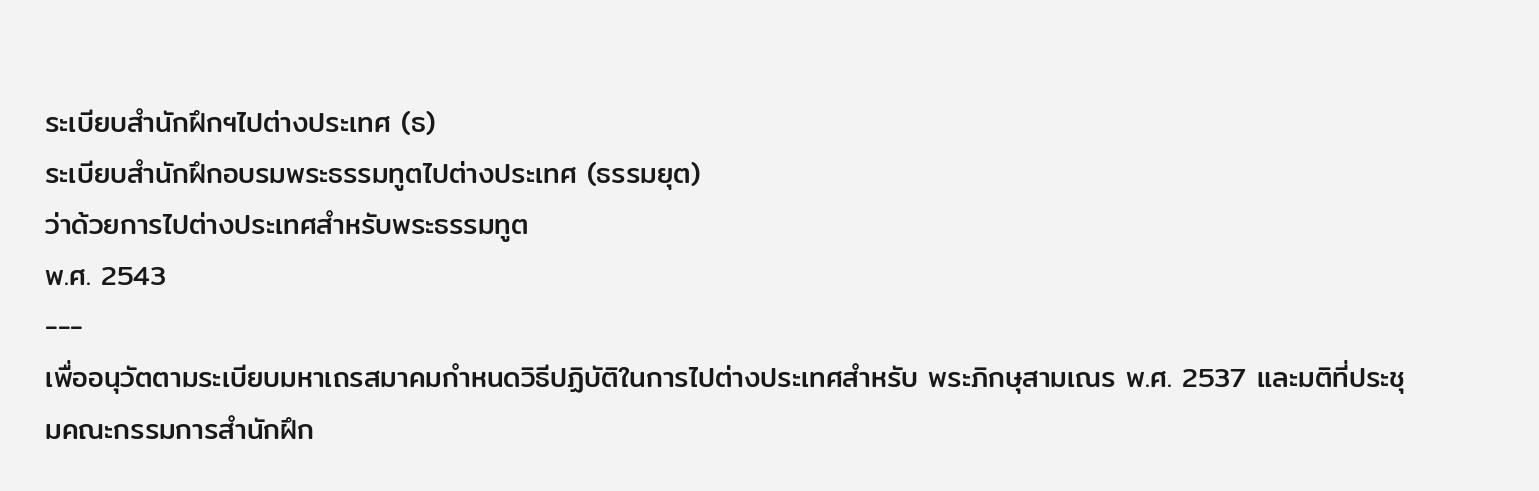ระเบียบสำนักฝึกฯไปต่างประเทศ (ธ)
ระเบียบสำนักฝึกอบรมพระธรรมทูตไปต่างประเทศ (ธรรมยุต)
ว่าด้วยการไปต่างประเทศสำหรับพระธรรมทูต
พ.ศ. 2543
---
เพื่ออนุวัตตามระเบียบมหาเถรสมาคมกำหนดวิธีปฏิบัติในการไปต่างประเทศสำหรับ พระภิกษุสามเณร พ.ศ. 2537 และมติที่ประชุมคณะกรรมการสำนักฝึก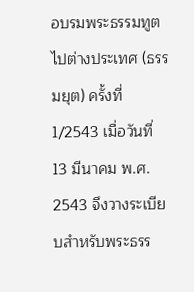อบรมพระธรรมทูตไปต่างประเทศ (ธรรมยุต) ครั้งที่ 1/2543 เมื่อวันที่ 13 มีนาคม พ.ศ. 2543 จึงวางระเบียบสำหรับพระธรร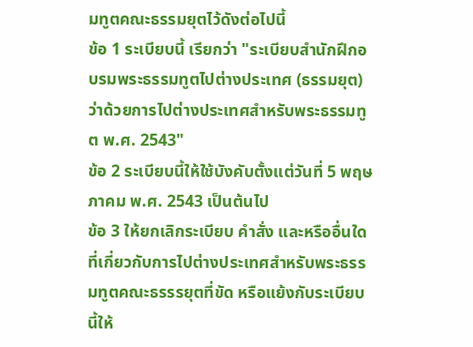มทูตคณะธรรมยุตไว้ดังต่อไปนี้
ข้อ 1 ระเบียบนี้ เรียกว่า "ระเบียบสำนักฝึกอบรมพระธรรมทูตไปต่างประเทศ (ธรรมยุต) ว่าด้วยการไปต่างประเทศสำหรับพระธรรมทูต พ.ศ. 2543"
ข้อ 2 ระเบียบนี้ให้ใช้บังคับตั้งแต่วันที่ 5 พฤษภาคม พ.ศ. 2543 เป็นต้นไป
ข้อ 3 ให้ยกเลิกระเบียบ คำสั่ง และหรืออื่นใดที่เกี่ยวกับการไปต่างประเทศสำหรับพระธรรมทูตคณะธรรรยุตที่ขัด หรือแย้งกับระเบียบนี้ให้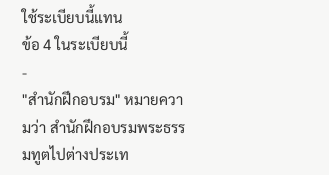ใช้ระเบียบนี้แทน
ข้อ 4 ในระเบียบนี้
-
"สำนักฝึกอบรม" หมายความว่า สำนักฝึกอบรมพระธรรมทูตไปต่างประเท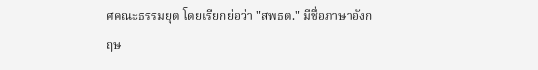ศคณะธรรมยุต โดยเรียกย่อว่า "สพธต." มีชื่อภาษาอังกฤษ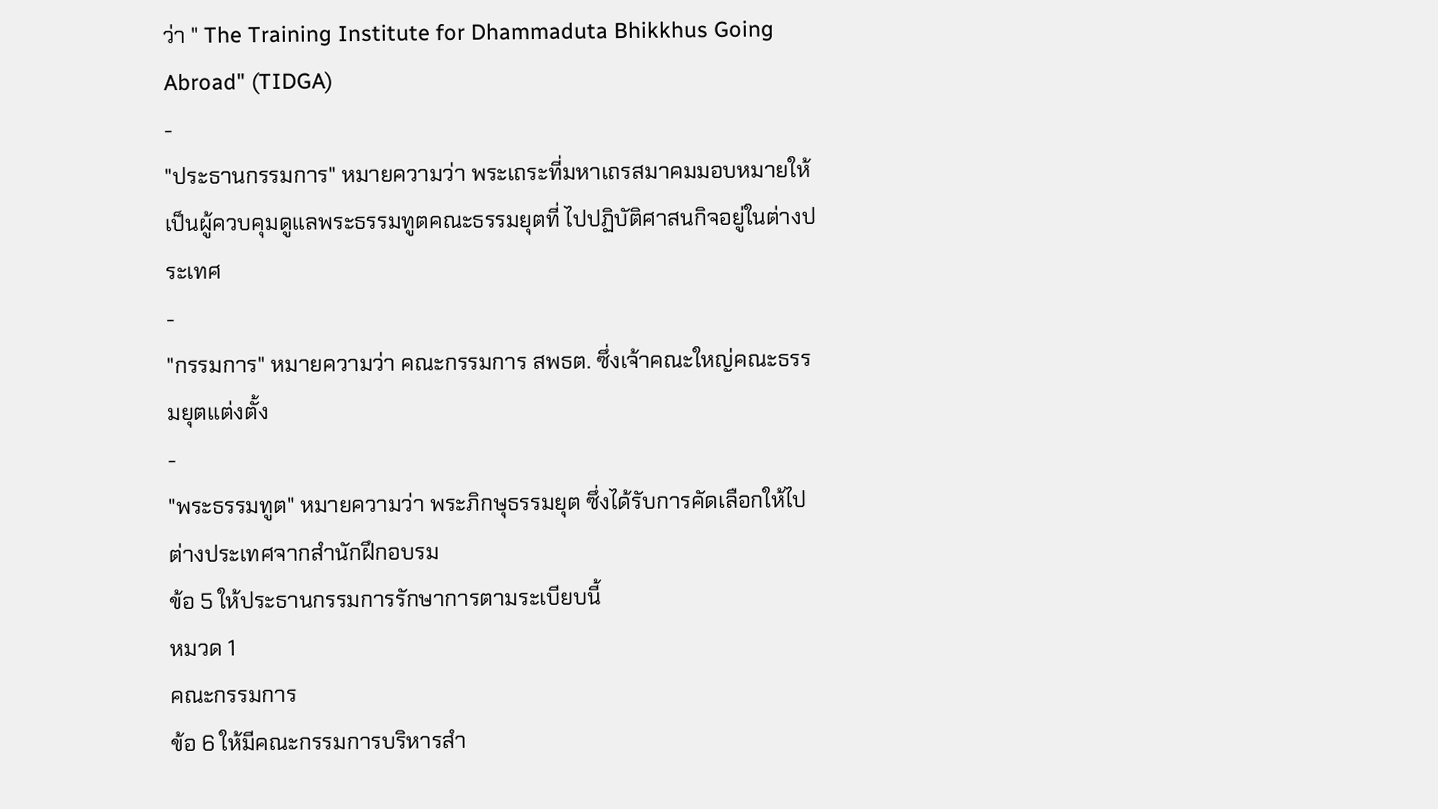ว่า " The Training Institute for Dhammaduta Bhikkhus Going Abroad" (TIDGA)
-
"ประธานกรรมการ" หมายความว่า พระเถระที่มหาเถรสมาคมมอบหมายให้เป็นผู้ควบคุมดูแลพระธรรมทูตคณะธรรมยุตที่ ไปปฏิบัติศาสนกิจอยู่ในต่างประเทศ
-
"กรรมการ" หมายความว่า คณะกรรมการ สพธต. ซึ่งเจ้าคณะใหญ่คณะธรรมยุตแต่งตั้ง
-
"พระธรรมทูต" หมายความว่า พระภิกษุธรรมยุต ซึ่งได้รับการคัดเลือกให้ไปต่างประเทศจากสำนักฝึกอบรม
ข้อ 5 ให้ประธานกรรมการรักษาการตามระเบียบนี้
หมวด 1
คณะกรรมการ
ข้อ 6 ให้มีคณะกรรมการบริหารสำ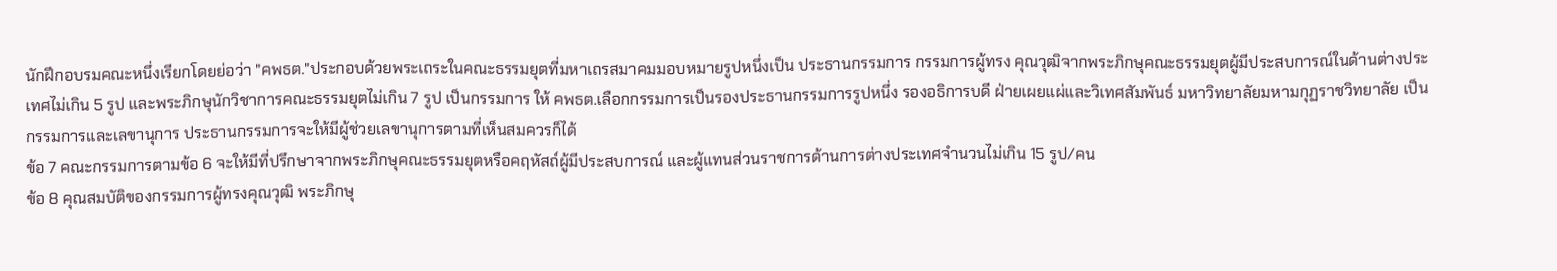นักฝึกอบรมคณะหนึ่งเรียกโดยย่อว่า "คพธต."ประกอบด้วยพระเถระในคณะธรรมยุตที่มหาเถรสมาคมมอบหมายรูปหนึ่งเป็น ประธานกรรมการ กรรมการผู้ทรง คุณวุฒิจากพระภิกษุคณะธรรมยุตผู้มีประสบการณ์ในด้านต่างประเทศไม่เกิน 5 รูป และพระภิกษุนักวิชาการคณะธรรมยุตไม่เกิน 7 รูป เป็นกรรมการ ให้ คพธต.เลือกกรรมการเป็นรองประธานกรรมการรูปหนึ่ง รองอธิการบดี ฝ่ายเผยแผ่และวิเทศสัมพันธ์ มหาวิทยาลัยมหามกุฏราชวิทยาลัย เป็นกรรมการและเลขานุการ ประธานกรรมการจะให้มีผู้ช่วยเลขานุการตามที่เห็นสมควรก็ได้
ข้อ 7 คณะกรรมการตามข้อ 6 จะให้มีที่ปรึกษาจากพระภิกษุคณะธรรมยุตหรือคฤหัสถ์ผู้มีประสบการณ์ และผู้แทนส่วนราชการด้านการต่างประเทศจำนวนไม่เกิน 15 รูป/คน
ข้อ 8 คุณสมบัติของกรรมการผู้ทรงคุณวุฒิ พระภิกษุ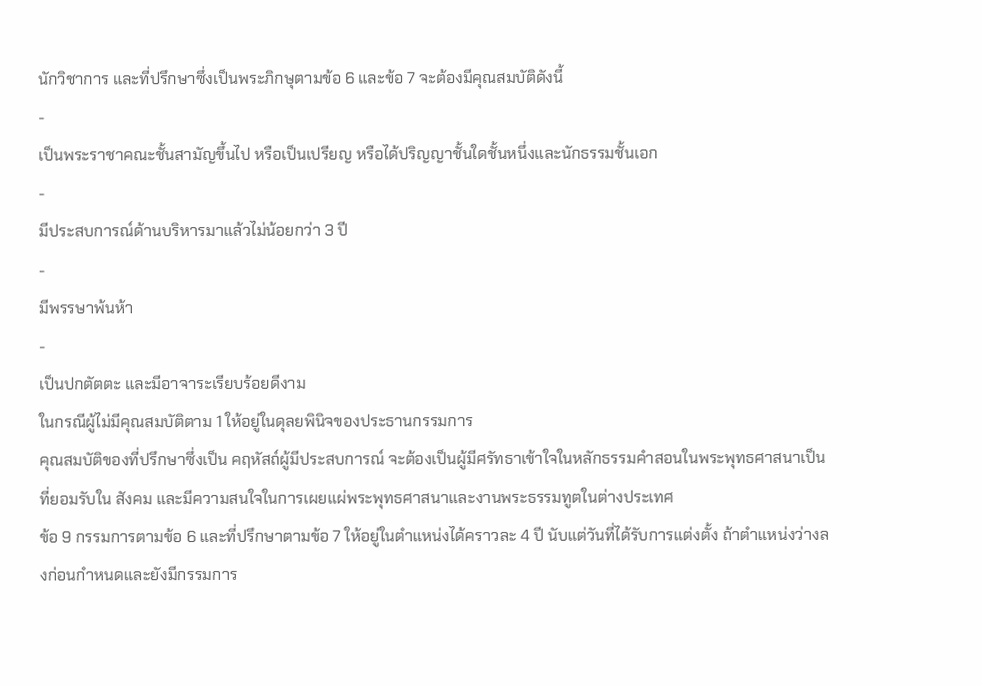นักวิชาการ และที่ปรึกษาซึ่งเป็นพระภิกษุตามข้อ 6 และข้อ 7 จะต้องมีคุณสมบัติดังนี้
-
เป็นพระราชาคณะชั้นสามัญขึ้นไป หรือเป็นเปรียญ หรือได้ปริญญาชั้นใดชั้นหนึ่งและนักธรรมชั้นเอก
-
มีประสบการณ์ด้านบริหารมาแล้วไม่น้อยกว่า 3 ปี
-
มีพรรษาพ้นห้า
-
เป็นปกตัตตะ และมีอาจาระเรียบร้อยดีงาม
ในกรณีผู้ไม่มีคุณสมบัติตาม 1 ให้อยู่ในดุลยพินิจของประธานกรรมการ
คุณสมบัติของที่ปรึกษาซึ่งเป็น คฤหัสถ์ผู้มีประสบการณ์ จะต้องเป็นผู้มีศรัทธาเข้าใจในหลักธรรมคำสอนในพระพุทธศาสนาเป็นที่ยอมรับใน สังคม และมีความสนใจในการเผยแผ่พระพุทธศาสนาและงานพระธรรมทูตในต่างประเทศ
ข้อ 9 กรรมการตามข้อ 6 และที่ปรึกษาตามข้อ 7 ให้อยู่ในตำแหน่งได้คราวละ 4 ปี นับแต่วันที่ได้รับการแต่งตั้ง ถ้าตำแหน่งว่างลงก่อนกำหนดและยังมีกรรมการ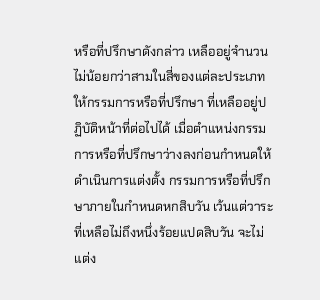หรือที่ปรึกษาดังกล่าว เหลืออยู่จำนวนไม่น้อยกว่าสามในสี่ของแต่ละประเภทให้กรรมการหรือที่ปรึกษา ที่เหลืออยู่ปฏิบัติหน้าที่ต่อไปได้ เมื่อตำแหน่งกรรมการหรือที่ปรึกษาว่างลงก่อนกำหนดให้ดำเนินการแต่งตั้ง กรรมการหรือที่ปรึกษาภายในกำหนดหกสิบวัน เว้นแต่วาระที่เหลือไม่ถึงหนึ่งร้อยแปดสิบวัน จะไม่แต่ง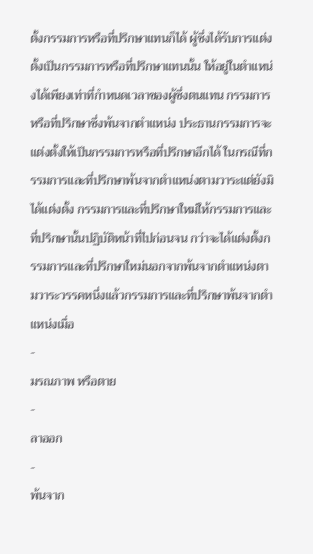ตั้งกรรมการหรือที่ปรึกษาแทนก็ได้ ผู้ซึ่งได้รับการแต่งตั้งเป็นกรรมการหรือที่ปรึกษาแทนนั้น ให้อยู่ในตำแหน่งได้เพียงเท่าที่กำหนดเวลาของผู้ซึ่งตนแทน กรรมการหรือที่ปรึกษาซึ่งพ้นจากตำแหน่ง ประธานกรรมการจะแต่งตั้งให้เป็นกรรมการหรือที่ปรึกษาอีกได้ ในกรณีที่กรรมการและที่ปรึกษาพ้นจากตำแหน่งตามวาระแต่ยังมิได้แต่งตั้ง กรรมการและที่ปรึกษาใหม่ให้กรรมการและที่ปรึกษานั้นปฏิบัติหน้าที่ไปก่อนจน กว่าจะได้แต่งตั้งกรรมการและที่ปรึกษาใหม่นอกจากพ้นจากตำแหน่งตามวาระวรรคหนึ่งแล้วกรรมการและที่ปรึกษาพ้นจากตำแหน่งเมื่อ
-
มรณภาพ หรือตาย
-
ลาออก
-
พ้นจาก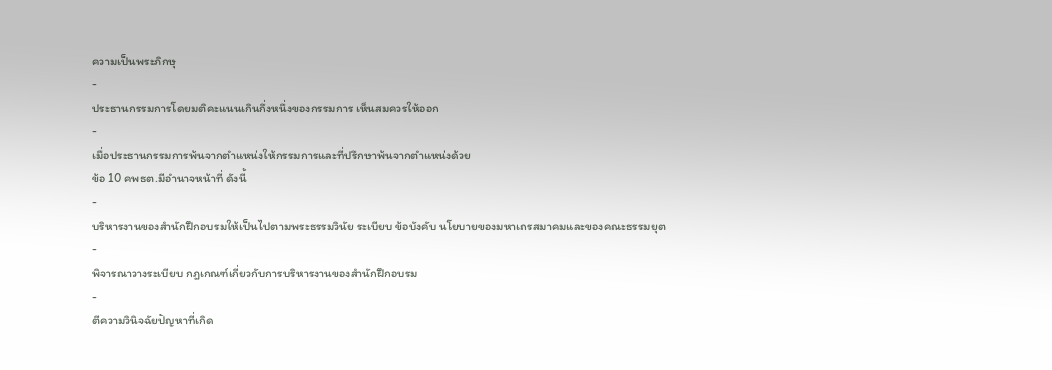ความเป็นพระภิกษุ
-
ประธานกรรมการโดยมติคะแนนเกินกึ่งหนึ่งของกรรมการ เห็นสมควรให้ออก
-
เมื่อประธานกรรมการพ้นจากตำแหน่งให้กรรมการและที่ปรึกษาพ้นจากตำแหน่งด้วย
ข้อ 10 คพธต.มีอำนาจหน้าที่ ดังนี้
-
บริหารงานของสำนักฝึกอบรมให้เป็นไปตามพระธรรมวินัย ระเบียบ ข้อบังคับ นโยบายของมหาเถรสมาคมและของคณะธรรมยุต
-
พิจารณาวางระเบียบ กฎเกณฑ์เกี่ยวกับการบริหารงานของสำนักฝึกอบรม
-
ตีความวินิจฉัยปัญหาที่เกิด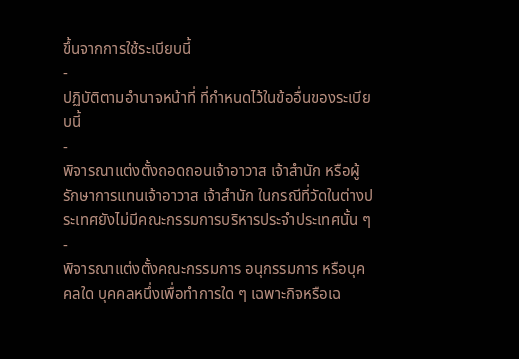ขึ้นจากการใช้ระเบียบนี้
-
ปฏิบัติตามอำนาจหน้าที่ ที่กำหนดไว้ในข้ออื่นของระเบียบนี้
-
พิจารณาแต่งตั้งถอดถอนเจ้าอาวาส เจ้าสำนัก หรือผู้รักษาการแทนเจ้าอาวาส เจ้าสำนัก ในกรณีที่วัดในต่างประเทศยังไม่มีคณะกรรมการบริหารประจำประเทศนั้น ๆ
-
พิจารณาแต่งตั้งคณะกรรมการ อนุกรรมการ หรือบุคคลใด บุคคลหนึ่งเพื่อทำการใด ๆ เฉพาะกิจหรือเฉ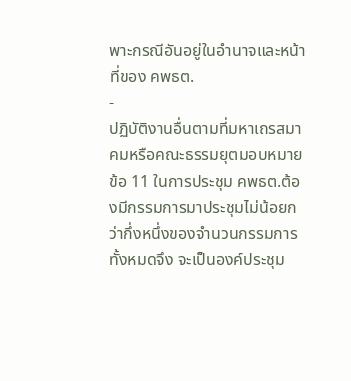พาะกรณีอันอยู่ในอำนาจและหน้าที่ของ คพธต.
-
ปฏิบัติงานอื่นตามที่มหาเถรสมาคมหรือคณะธรรมยุตมอบหมาย
ข้อ 11 ในการประชุม คพธต.ต้องมีกรรมการมาประชุมไม่น้อยกว่ากึ่งหนึ่งของจำนวนกรรมการทั้งหมดจึง จะเป็นองค์ประชุม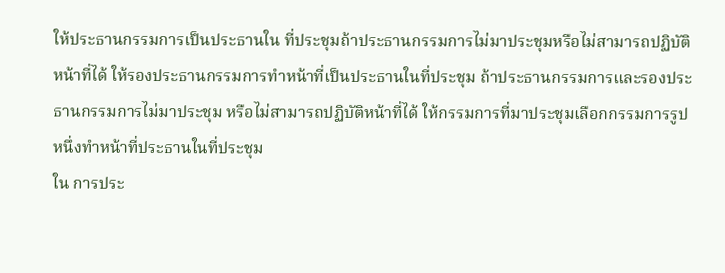ให้ประธานกรรมการเป็นประธานใน ที่ประชุมถ้าประธานกรรมการไม่มาประชุมหรือไม่สามารถปฏิบัติหน้าที่ได้ ให้รองประธานกรรมการทำหน้าที่เป็นประธานในที่ประชุม ถ้าประธานกรรมการและรองประธานกรรมการไม่มาประชุม หรือไม่สามารถปฏิบัติหน้าที่ได้ ให้กรรมการที่มาประชุมเลือกกรรมการรูปหนึ่งทำหน้าที่ประธานในที่ประชุม
ใน การประ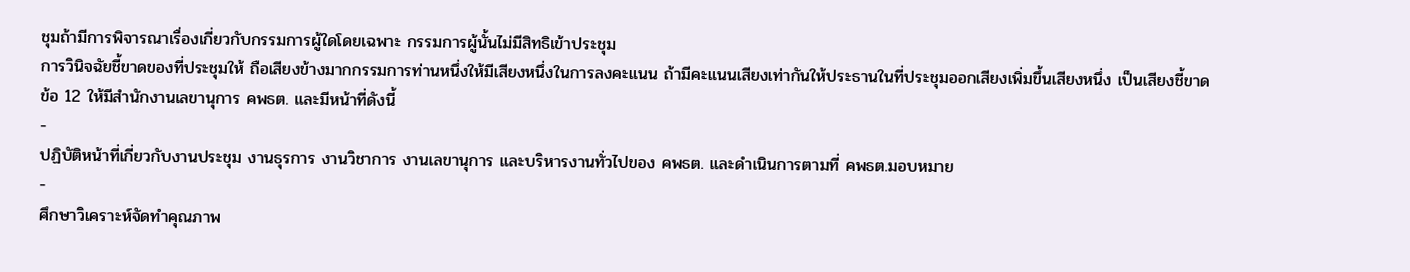ชุมถ้ามีการพิจารณาเรื่องเกี่ยวกับกรรมการผู้ใดโดยเฉพาะ กรรมการผู้นั้นไม่มีสิทธิเข้าประชุม
การวินิจฉัยชี้ขาดของที่ประชุมให้ ถือเสียงข้างมากกรรมการท่านหนึ่งให้มีเสียงหนึ่งในการลงคะแนน ถ้ามีคะแนนเสียงเท่ากันให้ประธานในที่ประชุมออกเสียงเพิ่มขึ้นเสียงหนึ่ง เป็นเสียงชี้ขาด
ข้อ 12 ให้มีสำนักงานเลขานุการ คพธต. และมีหน้าที่ดังนี้
-
ปฏิบัติหน้าที่เกี่ยวกับงานประชุม งานธุรการ งานวิชาการ งานเลขานุการ และบริหารงานทั่วไปของ คพธต. และดำเนินการตามที่ คพธต.มอบหมาย
-
ศึกษาวิเคราะห์จัดทำคุณภาพ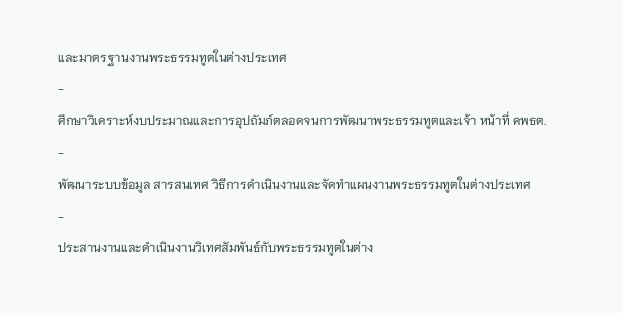และมาตรฐานงานพระธรรมทูตในต่างประเทศ
-
ศึกษาวิเคราะห์งบประมาณและการอุปถัมภ์ตลอดจนการพัฒนาพระธรรมทูตและเจ้า หน้าที่ คพธต.
-
พัฒนาระบบข้อมูล สารสนเทศ วิธีการดำเนินงานและจัดทำแผนงานพระธรรมทูตในต่างประเทศ
-
ประสานงานและดำเนินงานวิเทศสัมพันธ์กับพระธรรมทูตในต่าง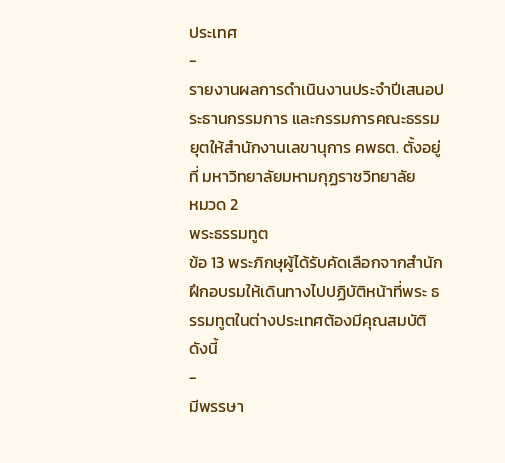ประเทศ
-
รายงานผลการดำเนินงานประจำปีเสนอประธานกรรมการ และกรรมการคณะธรรมยุตให้สำนักงานเลขานุการ คพธต. ตั้งอยู่ที่ มหาวิทยาลัยมหามกุฏราชวิทยาลัย
หมวด 2
พระธรรมทูต
ข้อ 13 พระภิกษุผู้ได้รับคัดเลือกจากสำนักฝึกอบรมให้เดินทางไปปฏิบัติหน้าที่พระ ธรรมทูตในต่างประเทศต้องมีคุณสมบัติดังนี้
-
มีพรรษา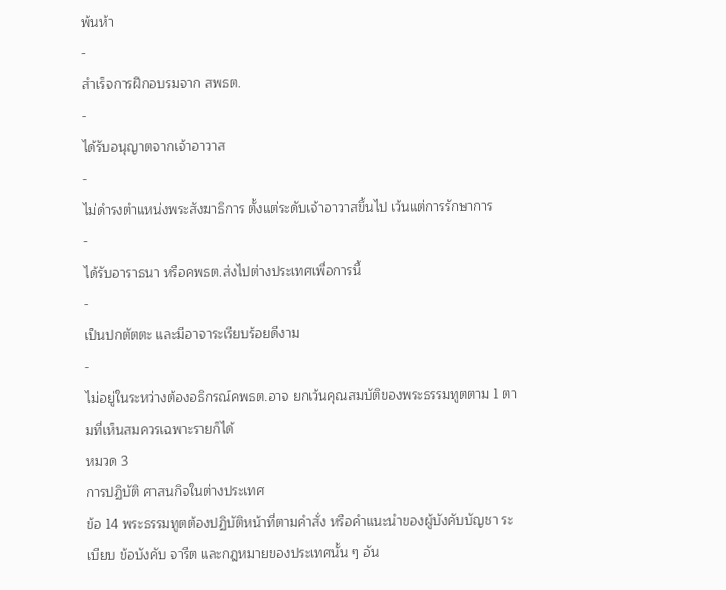พ้นห้า
-
สำเร็จการฝึกอบรมจาก สพธต.
-
ได้รับอนุญาตจากเจ้าอาวาส
-
ไม่ดำรงตำแหน่งพระสังฆาธิการ ตั้งแต่ระดับเจ้าอาวาสขึ้นไป เว้นแต่การรักษาการ
-
ได้รับอาราธนา หรือคพธต.ส่งไปต่างประเทศเพื่อการนี้
-
เป็นปกตัตตะ และมีอาจาระเรียบร้อยดีงาม
-
ไม่อยู่ในระหว่างต้องอธิกรณ์คพธต.อาจ ยกเว้นคุณสมบัติของพระธรรมทูตตาม 1 ตามที่เห็นสมควรเฉพาะรายก็ได้
หมวด 3
การปฏิบัติ ศาสนกิจในต่างประเทศ
ข้อ 14 พระธรรมทูตต้องปฏิบัติหน้าที่ตามคำสั่ง หรือคำแนะนำของผู้บังคับบัญชา ระเบียบ ข้อบังคับ จารีต และกฎหมายของประเทศนั้น ๆ อัน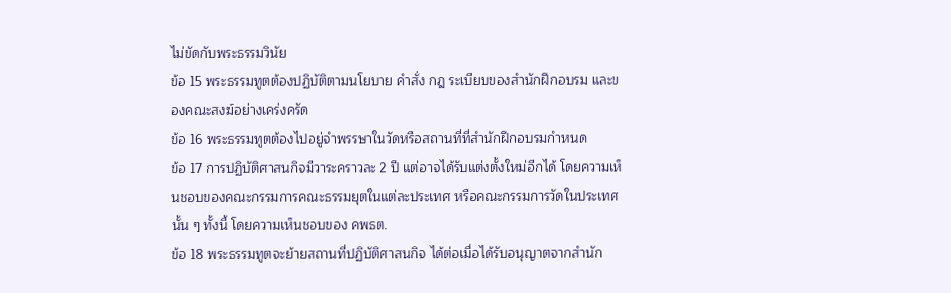ไม่ขัดกับพระธรรมวินัย
ข้อ 15 พระธรรมทูตต้องปฏิบัติตามนโยบาย คำสั่ง กฎ ระเบียบของสำนักฝึกอบรม และของคณะสงฆ์อย่างเคร่งครัด
ข้อ 16 พระธรรมทูตต้องไปอยู่จำพรรษาในวัดหรือสถานที่ที่สำนักฝึกอบรมกำหนด
ข้อ 17 การปฏิบัติศาสนกิจมีวาระคราวละ 2 ปี แต่อาจได้รับแต่งตั้งใหม่อีกได้ โดยความเห็นชอบของคณะกรรมการคณะธรรมยุตในแต่ละประเทศ หรือคณะกรรมการวัดในประเทศนั้น ๆ ทั้งนี้ โดยความเห็นชอบของ คพธต.
ข้อ 18 พระธรรมทูตจะย้ายสถานที่ปฏิบัติศาสนกิจ ได้ต่อเมื่อได้รับอนุญาตจากสำนัก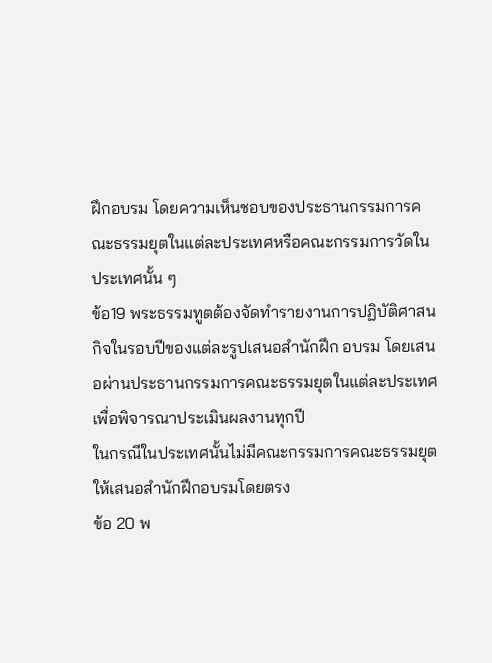ฝึกอบรม โดยความเห็นชอบของประธานกรรมการคณะธรรมยุตในแต่ละประเทศหรือคณะกรรมการวัดใน ประเทศนั้น ๆ
ข้อ19 พระธรรมทูตต้องจัดทำรายงานการปฏิบัติศาสนกิจในรอบปีของแต่ละรูปเสนอสำนักฝึก อบรม โดยเสนอผ่านประธานกรรมการคณะธรรมยุตในแต่ละประเทศ เพื่อพิจารณาประเมินผลงานทุกปี
ในกรณีในประเทศนั้นไม่มีคณะกรรมการคณะธรรมยุตให้เสนอสำนักฝึกอบรมโดยตรง
ข้อ 20 พ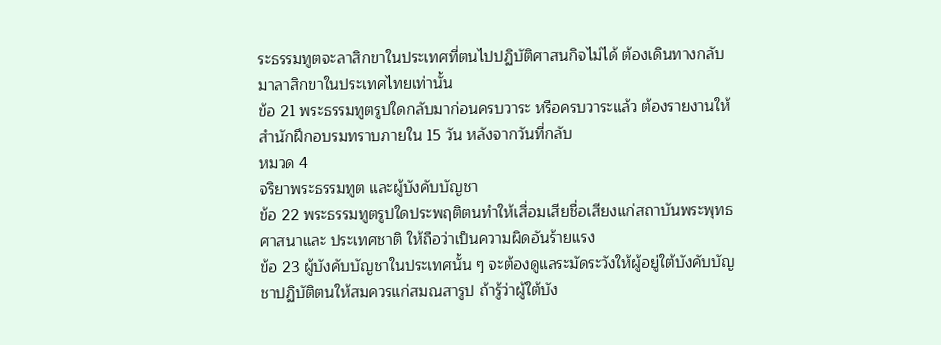ระธรรมทูตจะลาสิกขาในประเทศที่ตนไปปฏิบัติศาสนกิจไม่ได้ ต้องเดินทางกลับมาลาสิกขาในประเทศไทยเท่านั้น
ข้อ 21 พระธรรมทูตรูปใดกลับมาก่อนครบวาระ หรือครบวาระแล้ว ต้องรายงานให้สำนักฝึกอบรมทราบภายใน 15 วัน หลังจากวันที่กลับ
หมวด 4
จริยาพระธรรมทูต และผู้บังคับบัญชา
ข้อ 22 พระธรรมทูตรูปใดประพฤติตนทำให้เสื่อมเสียชื่อเสียงแก่สถาบันพระพุทธศาสนาและ ประเทศชาติ ให้ถือว่าเป็นความผิดอันร้ายแรง
ข้อ 23 ผู้บังคับบัญชาในประเทศนั้น ๆ จะต้องดูแลระมัดระวังให้ผู้อยู่ใต้บังคับบัญชาปฏิบัติตนให้สมควรแก่สมณสารูป ถ้ารู้ว่าผู้ใต้บัง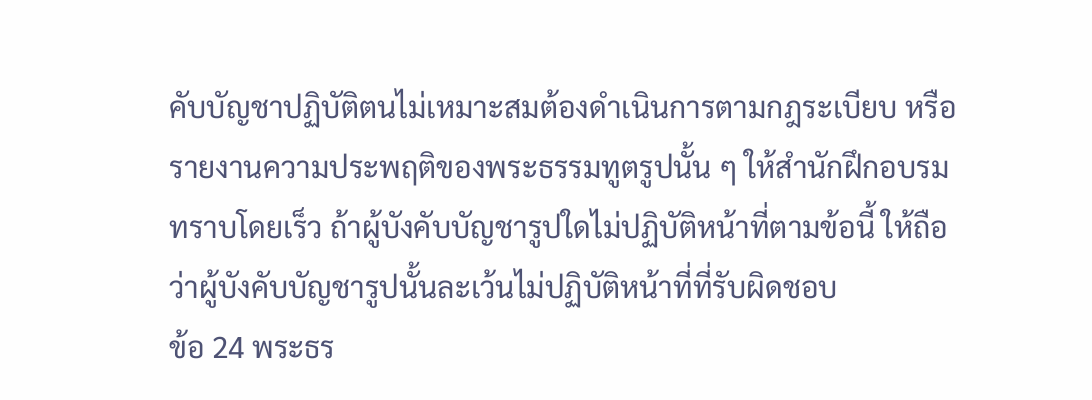คับบัญชาปฏิบัติตนไม่เหมาะสมต้องดำเนินการตามกฎระเบียบ หรือรายงานความประพฤติของพระธรรมทูตรูปนั้น ๆ ให้สำนักฝึกอบรมทราบโดยเร็ว ถ้าผู้บังคับบัญชารูปใดไม่ปฏิบัติหน้าที่ตามข้อนี้ ให้ถือว่าผู้บังคับบัญชารูปนั้นละเว้นไม่ปฏิบัติหน้าที่ที่รับผิดชอบ
ข้อ 24 พระธร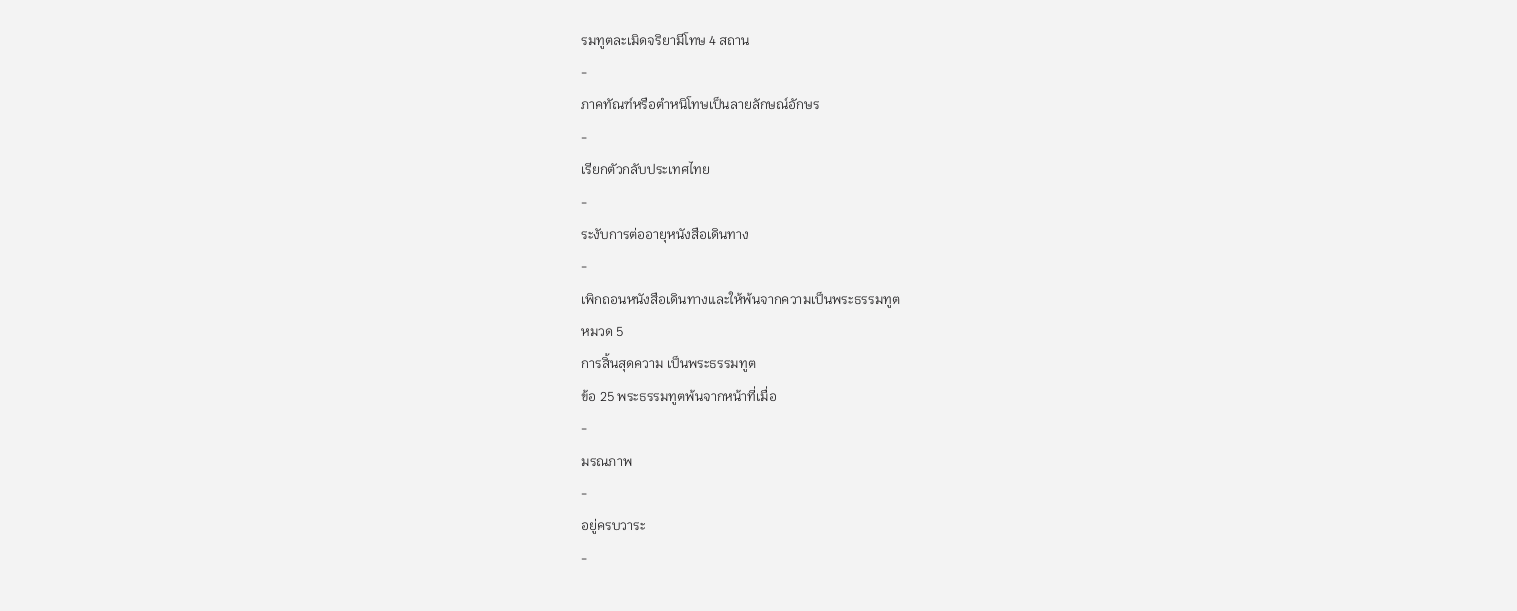รมทูตละเมิดจริยามีโทษ 4 สถาน
-
ภาคทัณฑ์หรือตำหนิโทษเป็นลายลักษณ์อักษร
-
เรียกตัวกลับประเทศไทย
-
ระงับการต่ออายุหนังสือเดินทาง
-
เพิกถอนหนังสือเดินทางและให้พ้นจากความเป็นพระธรรมทูต
หมวด 5
การสิ้นสุดความ เป็นพระธรรมทูต
ข้อ 25 พระธรรมทูตพ้นจากหน้าที่เมื่อ
-
มรณภาพ
-
อยู่ครบวาระ
-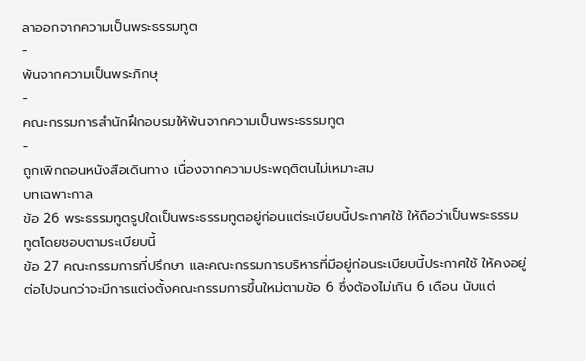ลาออกจากความเป็นพระธรรมทูต
-
พ้นจากความเป็นพระภิกษุ
-
คณะกรรมการสำนักฝึกอบรมให้พ้นจากความเป็นพระธรรมทูต
-
ถูกเพิกถอนหนังสือเดินทาง เนื่องจากความประพฤติตนไม่เหมาะสม
บทเฉพาะกาล
ข้อ 26 พระธรรมทูตรูปใดเป็นพระธรรมทูตอยู่ก่อนแต่ระเบียบนี้ประกาศใช้ ให้ถือว่าเป็นพระธรรมทูตโดยชอบตามระเบียบนี้
ข้อ 27 คณะกรรมการที่ปรึกษา และคณะกรรมการบริหารที่มีอยู่ก่อนระเบียบนี้ประกาศใช้ ให้คงอยู่ต่อไปจนกว่าจะมีการแต่งตั้งคณะกรรมการขึ้นใหม่ตามข้อ 6 ซึ่งต้องไม่เกิน 6 เดือน นับแต่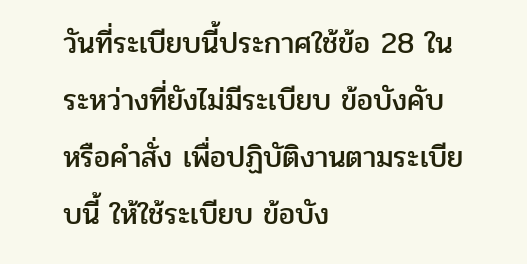วันที่ระเบียบนี้ประกาศใช้ข้อ 28 ในระหว่างที่ยังไม่มีระเบียบ ข้อบังคับ หรือคำสั่ง เพื่อปฏิบัติงานตามระเบียบนี้ ให้ใช้ระเบียบ ข้อบัง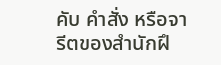คับ คำสั่ง หรือจารีตของสำนักฝึ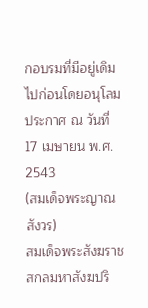กอบรมที่มีอยู่เดิมไปก่อนโดยอนุโลม
ประกาศ ณ วันที่ 17 เมษายน พ.ศ. 2543
(สมเด็จพระญาณสังวร)
สมเด็จพระสังฆราช สกลมหาสังฆปริ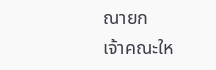ณายก
เจ้าคณะให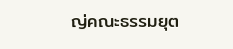ญ่คณะธรรมยุต